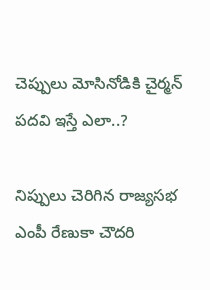చెప్పులు మోసినోడికి చైర్మ‌న్ ప‌ద‌వి ఇస్తే ఎలా..?

నిప్పులు చెరిగిన రాజ్య‌స‌భ ఎంపీ రేణుకా చౌదరి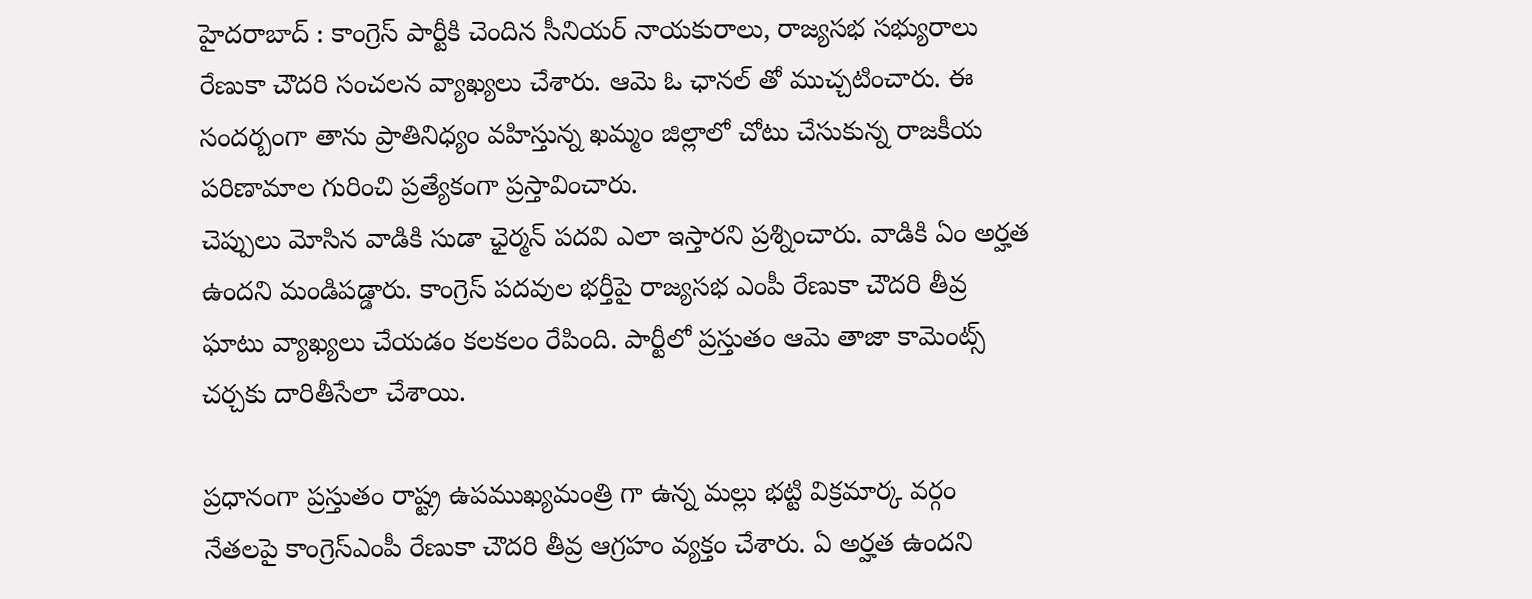హైద‌రాబాద్ : కాంగ్రెస్ పార్టీకి చెందిన సీనియ‌ర్ నాయ‌కురాలు, రాజ్య‌స‌భ స‌భ్యురాలు రేణుకా చౌద‌రి సంచ‌ల‌న వ్యాఖ్య‌లు చేశారు. ఆమె ఓ ఛాన‌ల్ తో ముచ్చ‌టించారు. ఈ సంద‌ర్బంగా తాను ప్రాతినిధ్యం వ‌హిస్తున్న ఖ‌మ్మం జిల్లాలో చోటు చేసుకున్న రాజ‌కీయ ప‌రిణామాల గురించి ప్ర‌త్యేకంగా ప్ర‌స్తావించారు.
చెప్పులు మోసిన వాడికి సుడా ఛైర్మన్ పదవి ఎలా ఇస్తారని ప్ర‌శ్నించారు. వాడికి ఏం అర్హత ఉందని మండిప‌డ్డారు. కాంగ్రెస్ పదవుల భర్తీపై రాజ్యసభ ఎంపీ రేణుకా చౌదరి తీవ్ర ఘాటు వ్యాఖ్యలు చేయ‌డం క‌ల‌క‌లం రేపింది. పార్టీలో ప్ర‌స్తుతం ఆమె తాజా కామెంట్స్ చ‌ర్చ‌కు దారితీసేలా చేశాయి.

ప్ర‌ధానంగా ప్ర‌స్తుతం రాష్ట్ర ఉప‌ముఖ్య‌మంత్రి గా ఉన్న మ‌ల్లు భట్టి విక్ర‌మార్క‌ వర్గం నేతలపై కాంగ్రెస్ఎంపీ రేణుకా చౌదరి తీవ్ర ఆగ్రహం వ్య‌క్తం చేశారు. ఏ అర్హత ఉందని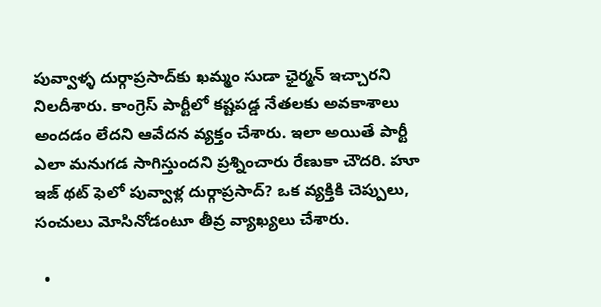పువ్వాళ్ళ దుర్గాప్రసాద్‌కు ఖమ్మం సుడా ఛైర్మన్ ఇచ్చారని నిలదీశారు. కాంగ్రెస్ పార్టీలో కష్టపడ్డ నేతలకు అవకాశాలు అంద‌డం లేద‌ని ఆవేద‌న వ్య‌క్తం చేశారు. ఇలా అయితే పార్టీ ఎలా మ‌నుగ‌డ సాగిస్తుంద‌ని ప్ర‌శ్నించారు రేణుకా చౌద‌రి. హూ ఇజ్ థట్ ఫెలో పువ్వాళ్ల దుర్గాప్రసాద్? ఒక వ్యక్తికి చెప్పులు, సంచులు మోసినోడంటూ తీవ్ర వ్యాఖ్య‌లు చేశారు.

  •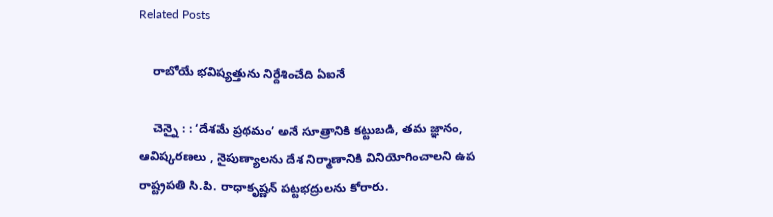Related Posts

    రాబోయే భ‌విష్య‌త్తును నిర్దేశించేది ఏఐనే

    చెన్నై : : ‘దేశమే ప్రథమం’ అనే సూత్రానికి కట్టుబడి, తమ జ్ఞానం, ఆవిష్కరణలు , నైపుణ్యాలను దేశ నిర్మాణానికి వినియోగించాలని ఉప రాష్ట్రపతి సి.పి. రాధాకృష్ణన్ పట్టభద్రులను కోరారు.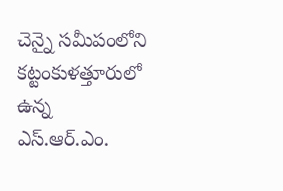చెన్నై సమీపంలోని కట్టంకుళత్తూరులో ఉన్న ఎస్.ఆర్.ఎం.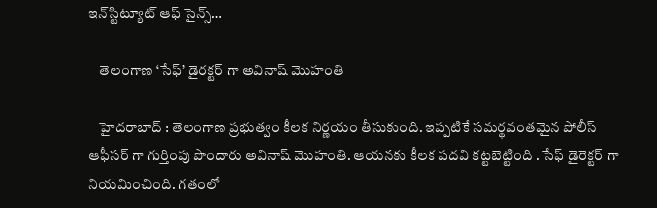ఇన్‌స్టిట్యూట్ ఆఫ్ సైన్స్…

    తెలంగాణ ‘సేఫ్’ డైర‌క్ట‌ర్ గా అవినాష్ మొహంతి

    హైద‌రాబాద్ : తెలంగాణ ప్ర‌భుత్వం కీల‌క నిర్ణ‌యం తీసుకుంది. ఇప్ప‌టికే స‌మ‌ర్థ‌వంత‌మైన పోలీస్ ఆఫీస‌ర్ గా గుర్తింపు పొందారు అవినాష్ మొహంతి. ఆయ‌న‌కు కీల‌క ప‌ద‌వి క‌ట్ట‌బెట్టింది . సేఫ్ డైరెక్ట‌ర్ గా నియ‌మించింది. గతంలో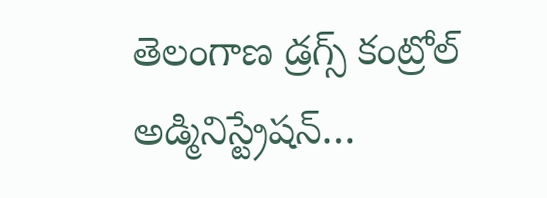తెలంగాణ డ్రగ్స్ కంట్రోల్ అడ్మినిస్ట్రేషన్…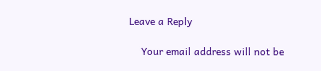Leave a Reply

    Your email address will not be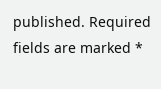published. Required fields are marked *